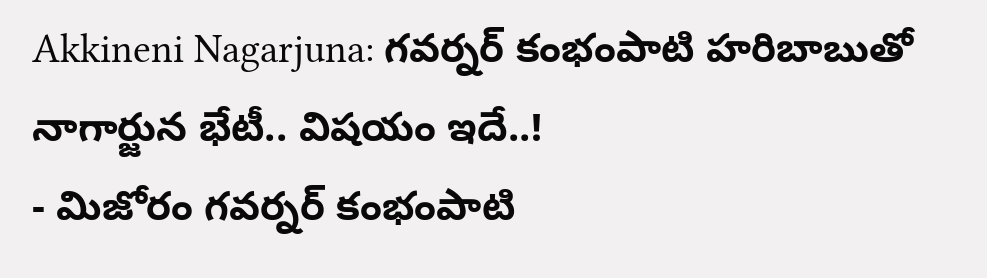Akkineni Nagarjuna: గవర్నర్ కంభంపాటి హరిబాబుతో నాగార్జున భేటీ.. విషయం ఇదే..!
- మిజోరం గవర్నర్ కంభంపాటి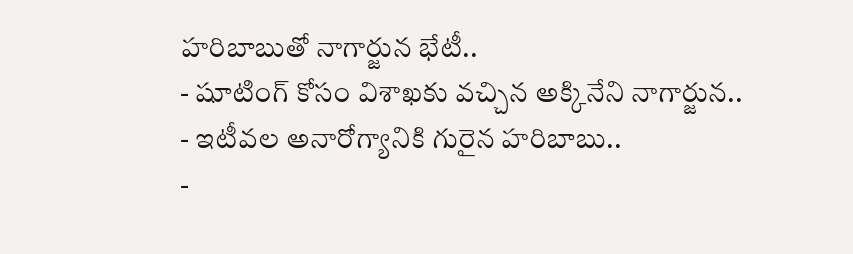హరిబాబుతో నాగార్జున భేటీ..
- షూటింగ్ కోసం విశాఖకు వచ్చిన అక్కినేని నాగార్జున..
- ఇటీవల అనారోగ్యానికి గురైన హరిబాబు..
-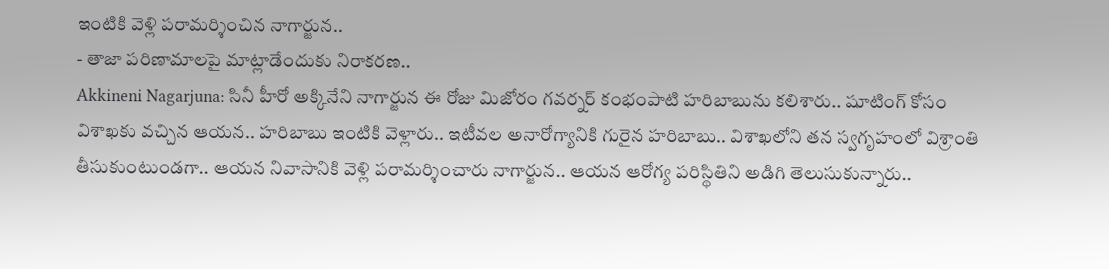ఇంటికి వెళ్లి పరామర్శించిన నాగార్జున..
- తాజా పరిణామాలపై మాట్లాడేందుకు నిరాకరణ..
Akkineni Nagarjuna: సినీ హీరో అక్కినేని నాగార్జున ఈ రోజు మిజోరం గవర్నర్ కంభంపాటి హరిబాబును కలిశారు.. షూటింగ్ కోసం విశాఖకు వచ్చిన ఆయన.. హరిబాబు ఇంటికి వెళ్లారు.. ఇటీవల అనారోగ్యానికి గురైన హరిబాబు.. విశాఖలోని తన స్వగృహంలో విశ్రాంతి తీసుకుంటుండగా.. ఆయన నివాసానికి వెళ్లి పరామర్శించారు నాగార్జున.. ఆయన ఆరోగ్య పరిస్థితిని అడిగి తెలుసుకున్నారు..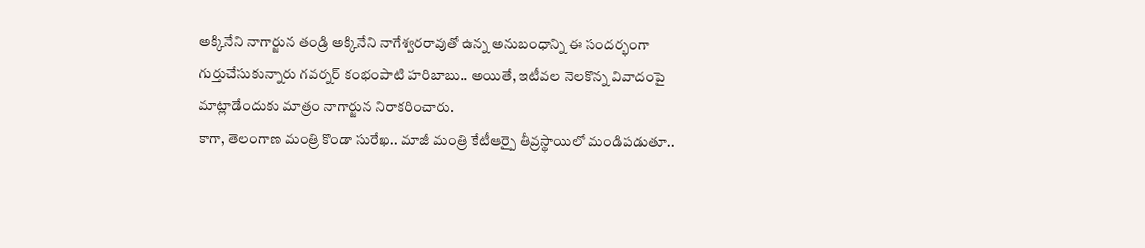అక్కినేని నాగార్జున తండ్రి అక్కినేని నాగేశ్వరరావుతో ఉన్న అనుబంధాన్ని ఈ సందర్భంగా గుర్తుచేసుకున్నారు గవర్నర్ కంభంపాటి హరిబాబు.. అయితే, ఇటీవల నెలకొన్న వివాదంపై మాట్లాడేందుకు మాత్రం నాగార్జున నిరాకరించారు.
కాగా, తెలంగాణ మంత్రి కొండా సురేఖ.. మాజీ మంత్రి కేటీఆర్పై తీవ్రస్థాయిలో మండిపడుతూ..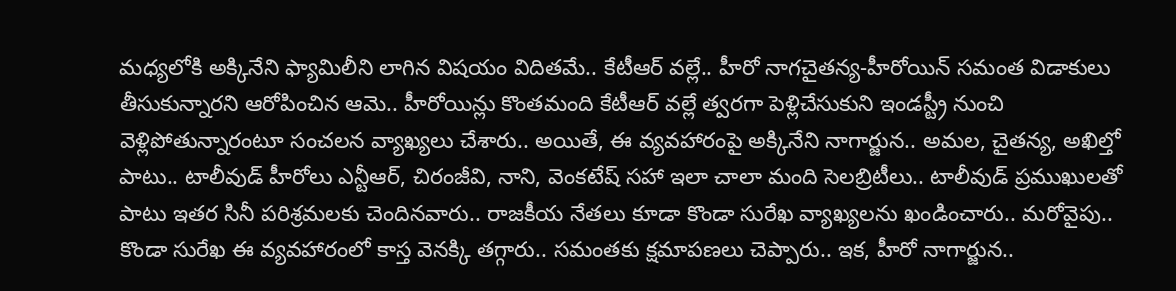మధ్యలోకి అక్కినేని ఫ్యామిలీని లాగిన విషయం విదితమే.. కేటీఆర్ వల్లే.. హీరో నాగచైతన్య-హీరోయిన్ సమంత విడాకులు తీసుకున్నారని ఆరోపించిన ఆమె.. హీరోయిన్లు కొంతమంది కేటీఆర్ వల్లే త్వరగా పెళ్లిచేసుకుని ఇండస్ట్రీ నుంచి వెళ్లిపోతున్నారంటూ సంచలన వ్యాఖ్యలు చేశారు.. అయితే, ఈ వ్యవహారంపై అక్కినేని నాగార్జున.. అమల, చైతన్య, అఖిల్తో పాటు.. టాలీవుడ్ హీరోలు ఎన్టీఆర్, చిరంజీవి, నాని, వెంకటేష్ సహా ఇలా చాలా మంది సెలబ్రిటీలు.. టాలీవుడ్ ప్రముఖులతో పాటు ఇతర సినీ పరిశ్రమలకు చెందినవారు.. రాజకీయ నేతలు కూడా కొండా సురేఖ వ్యాఖ్యలను ఖండించారు.. మరోవైపు.. కొండా సురేఖ ఈ వ్యవహారంలో కాస్త వెనక్కి తగ్గారు.. సమంతకు క్షమాపణలు చెప్పారు.. ఇక, హీరో నాగార్జున..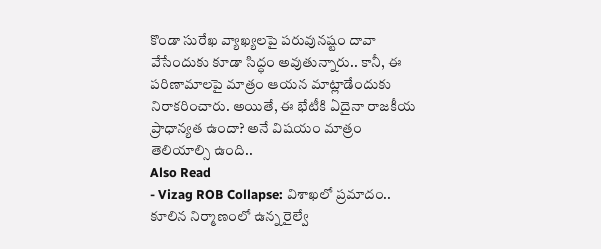కొండా సురేఖ వ్యాఖ్యలపై పరువునష్టం దావా వేసేందుకు కూడా సిద్ధం అవుతున్నారు.. కానీ, ఈ పరిణామాలపై మాత్రం ఆయన మాట్లాడేందుకు నిరాకరించారు. అయితే, ఈ భేటీకి ఏదైనా రాజకీయ ప్రాధాన్యత ఉందా? అనే విషయం మాత్రం తెలియాల్సి ఉంది..
Also Read
- Vizag ROB Collapse: విశాఖలో ప్రమాదం.. కూలిన నిర్మాణంలో ఉన్న రైల్వే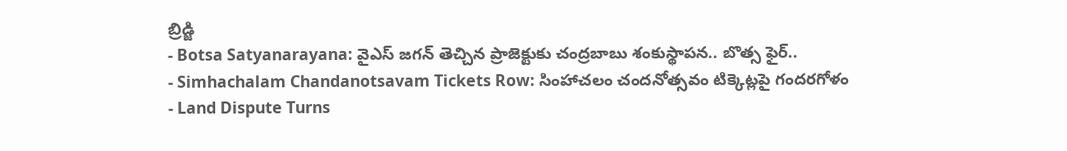బ్రిడ్జి
- Botsa Satyanarayana: వైఎస్ జగన్ తెచ్చిన ప్రాజెక్టుకు చంద్రబాబు శంకుస్థాపన.. బొత్స ఫైర్..
- Simhachalam Chandanotsavam Tickets Row: సింహాచలం చందనోత్సవం టిక్కెట్లపై గందరగోళం
- Land Dispute Turns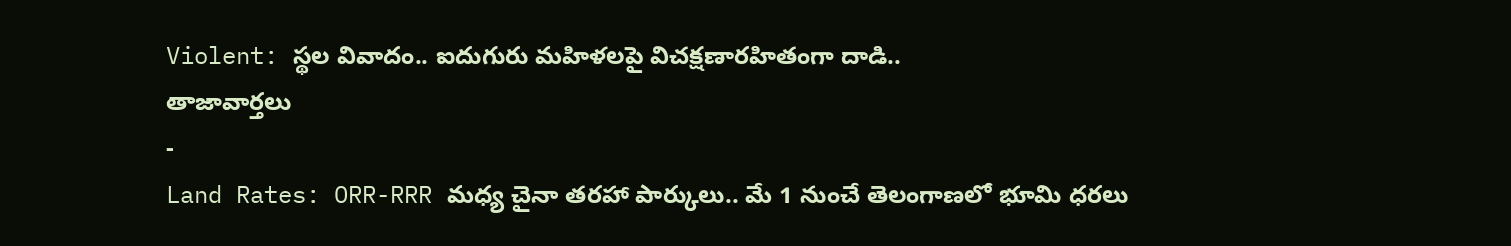Violent: స్థల వివాదం.. ఐదుగురు మహిళలపై విచక్షణారహితంగా దాడి..
తాజావార్తలు
-
Land Rates: ORR-RRR మధ్య చైనా తరహా పార్కులు.. మే 1 నుంచే తెలంగాణలో భూమి ధరలు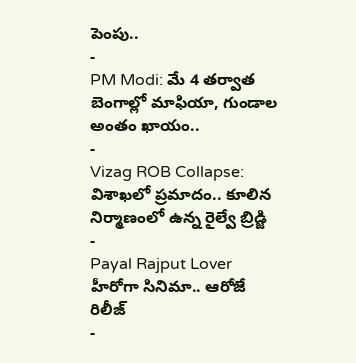పెంపు..
-
PM Modi: మే 4 తర్వాత బెంగాల్లో మాఫియా, గుండాల అంతం ఖాయం..
-
Vizag ROB Collapse: విశాఖలో ప్రమాదం.. కూలిన నిర్మాణంలో ఉన్న రైల్వే బ్రిడ్జి
-
Payal Rajput Lover హీరోగా సినిమా.. ఆరోజే రిలీజ్
-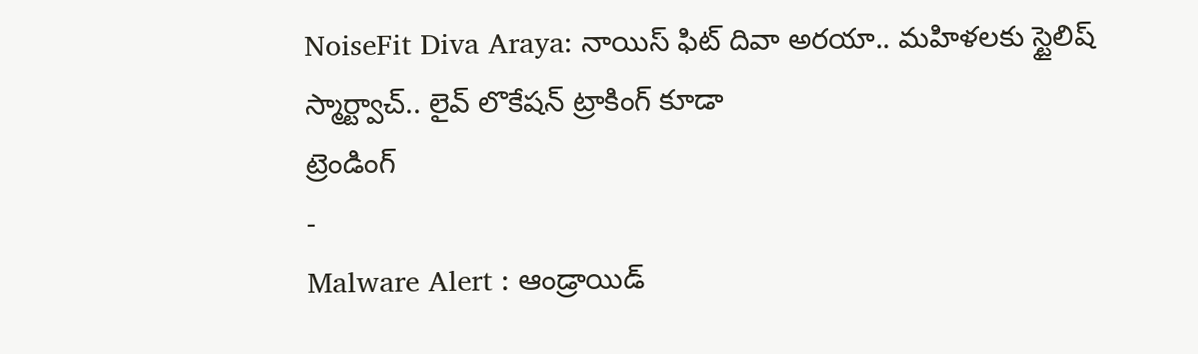NoiseFit Diva Araya: నాయిస్ ఫిట్ దివా అరయా.. మహిళలకు స్టైలిష్ స్మార్ట్వాచ్.. లైవ్ లొకేషన్ ట్రాకింగ్ కూడా
ట్రెండింగ్
-
Malware Alert : ఆండ్రాయిడ్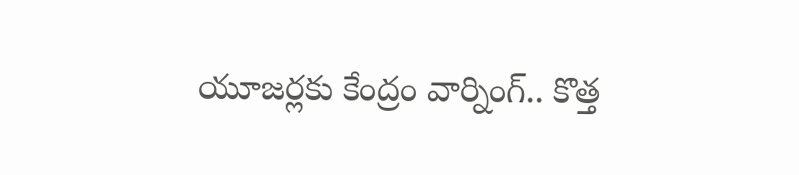యూజర్లకు కేంద్రం వార్నింగ్.. కొత్త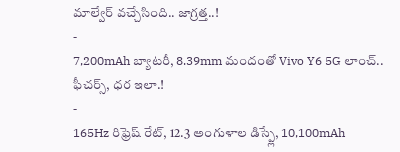మాల్వేర్ వచ్చేసింది.. జాగ్రత్త..!
-
7,200mAh బ్యాటరీ, 8.39mm మందంతో Vivo Y6 5G లాంచ్.. ఫీచర్స్, ధర ఇలా.!
-
165Hz రిఫ్రెష్ రేట్, 12.3 అంగుళాల డిస్ప్లే, 10,100mAh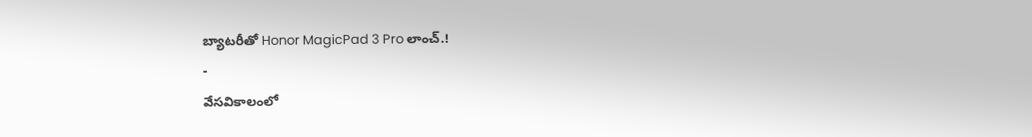బ్యాటరీతో Honor MagicPad 3 Pro లాంచ్.!
-
వేసవికాలంలో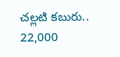చల్లటి కబురు.. 22,000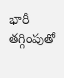భారీ తగ్గింపుతో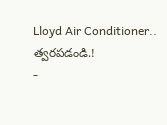Lloyd Air Conditioner.. త్వరపడండి.!
-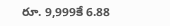రూ. 9,999కే 6.88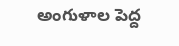అంగుళాల పెద్ద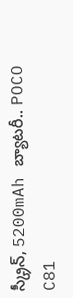స్క్రీన్, 5200mAh బ్యాటరీ.. POCO C81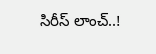సిరీస్ లాంచ్..!